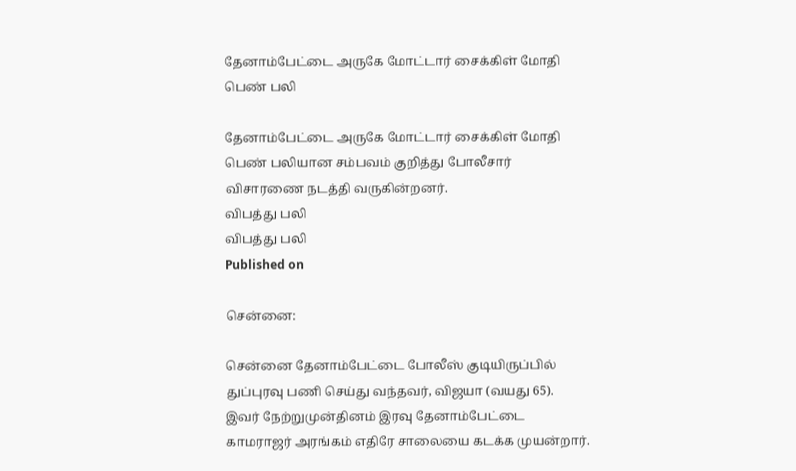தேனாம்பேட்டை அருகே மோட்டார் சைக்கிள் மோதி பெண் பலி

தேனாம்பேட்டை அருகே மோட்டார் சைக்கிள் மோதி பெண் பலியான சம்பவம் குறித்து போலீசார் விசாரணை நடத்தி வருகின்றனர்.
விபத்து பலி
விபத்து பலி
Published on

சென்னை:

சென்னை தேனாம்பேட்டை போலீஸ் குடியிருப்பில் துப்புரவு பணி செய்து வந்தவர், விஜயா (வயது 65). இவர் நேற்றுமுன்தினம் இரவு தேனாம்பேட்டை காமராஜர் அரங்கம் எதிரே சாலையை கடக்க முயன்றார்.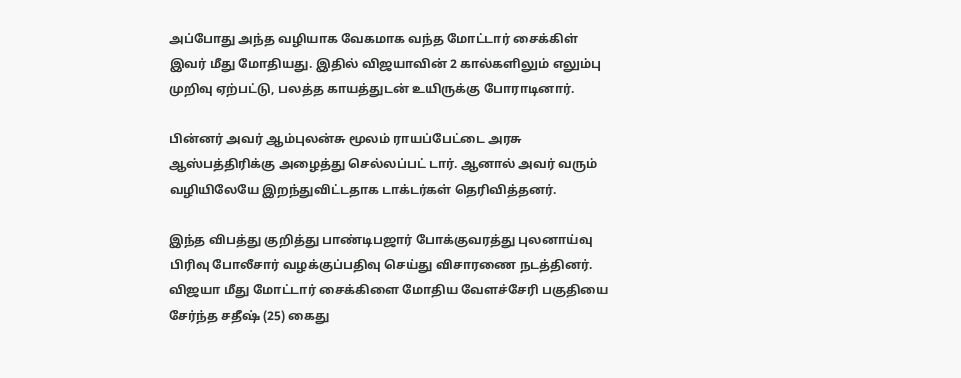அப்போது அந்த வழியாக வேகமாக வந்த மோட்டார் சைக்கிள் இவர் மீது மோதியது. இதில் விஜயாவின் 2 கால்களிலும் எலும்பு முறிவு ஏற்பட்டு, பலத்த காயத்துடன் உயிருக்கு போராடினார்.

பின்னர் அவர் ஆம்புலன்சு மூலம் ராயப்பேட்டை அரசு ஆஸ்பத்திரிக்கு அழைத்து செல்லப்பட் டார். ஆனால் அவர் வரும் வழியிலேயே இறந்துவிட்டதாக டாக்டர்கள் தெரிவித்தனர்.

இந்த விபத்து குறித்து பாண்டிபஜார் போக்குவரத்து புலனாய்வு பிரிவு போலீசார் வழக்குப்பதிவு செய்து விசாரணை நடத்தினர். விஜயா மீது மோட்டார் சைக்கிளை மோதிய வேளச்சேரி பகுதியை சேர்ந்த சதீஷ் (25) கைது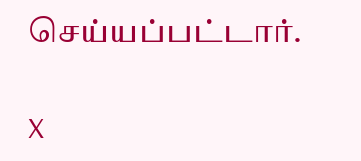செய்யப்பட்டார்.

X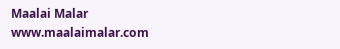Maalai Malar
www.maalaimalar.com